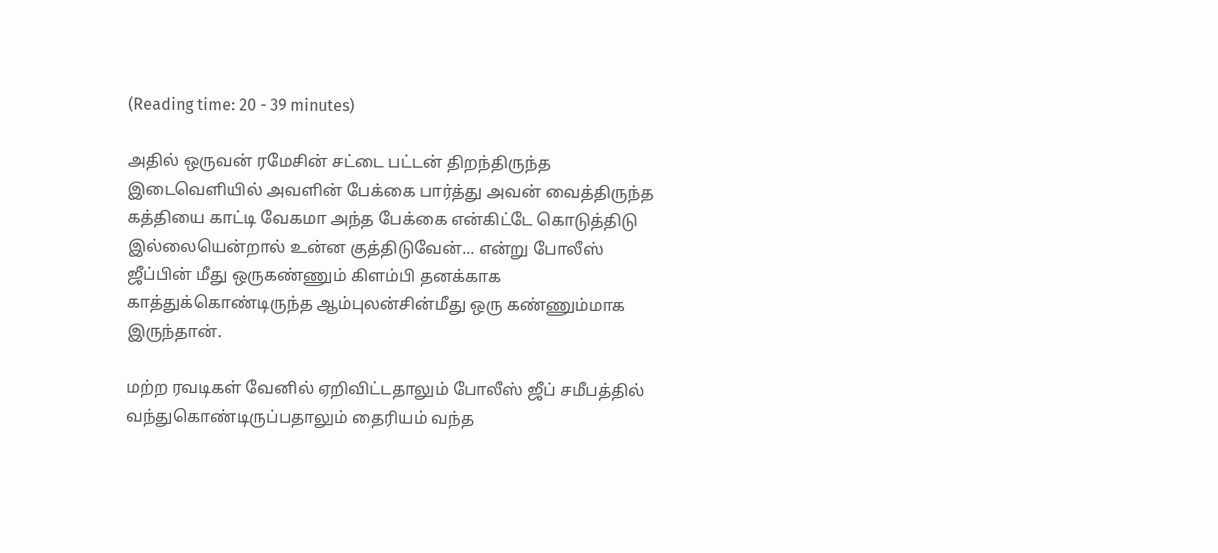(Reading time: 20 - 39 minutes)

அதில் ஒருவன் ரமேசின் சட்டை பட்டன் திறந்திருந்த இடைவெளியில் அவளின் பேக்கை பார்த்து அவன் வைத்திருந்த கத்தியை காட்டி வேகமா அந்த பேக்கை என்கிட்டே கொடுத்திடு இல்லையென்றால் உன்ன குத்திடுவேன்... என்று போலீஸ் ஜீப்பின் மீது ஒருகண்ணும் கிளம்பி தனக்காக காத்துக்கொண்டிருந்த ஆம்புலன்சின்மீது ஒரு கண்ணும்மாக இருந்தான்.

மற்ற ரவடிகள் வேனில் ஏறிவிட்டதாலும் போலீஸ் ஜீப் சமீபத்தில் வந்துகொண்டிருப்பதாலும் தைரியம் வந்த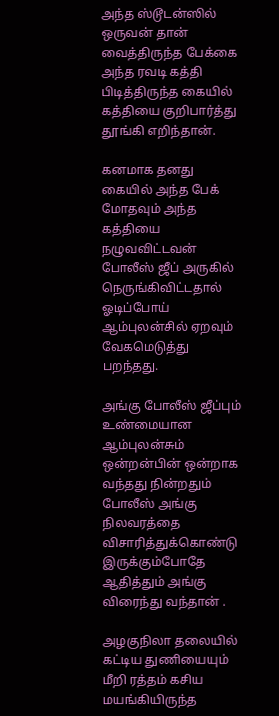அந்த ஸ்டூடன்ஸில் ஒருவன் தான் வைத்திருந்த பேக்கை அந்த ரவடி கத்தி பிடித்திருந்த கையில் கத்தியை குறிபார்த்து தூங்கி எறிந்தான்.

கனமாக தனது கையில் அந்த பேக் மோதவும் அந்த கத்தியை நழுவவிட்டவன் போலீஸ் ஜீப் அருகில் நெருங்கிவிட்டதால் ஓடிப்போய் ஆம்புலன்சில் ஏறவும் வேகமெடுத்து பறந்தது.

அங்கு போலீஸ் ஜீப்பும் உண்மையான ஆம்புலன்சும் ஒன்றன்பின் ஒன்றாக வந்தது நின்றதும் போலீஸ் அங்கு நிலவரத்தை விசாரித்துக்கொண்டு இருக்கும்போதே ஆதித்தும் அங்கு விரைந்து வந்தான் .

அழகுநிலா தலையில் கட்டிய துணியையும் மீறி ரத்தம் கசிய மயங்கியிருந்த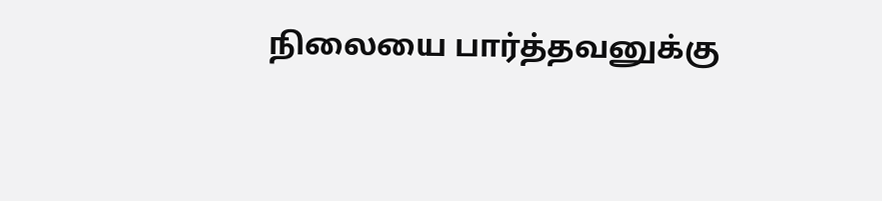நிலையை பார்த்தவனுக்கு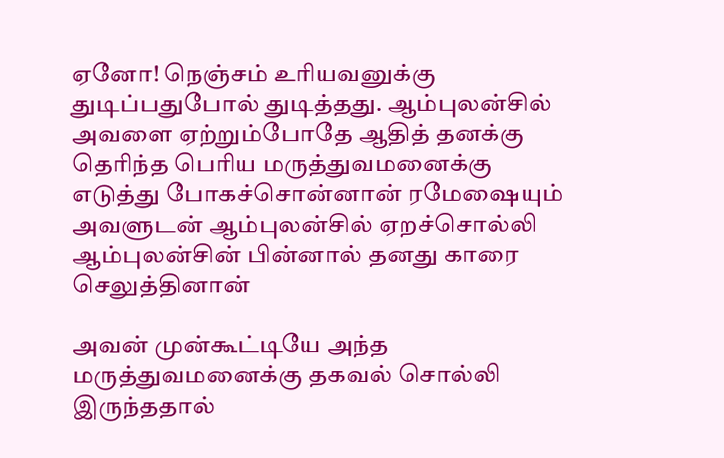ஏனோ! நெஞ்சம் உரியவனுக்கு துடிப்பதுபோல் துடித்தது. ஆம்புலன்சில் அவளை ஏற்றும்போதே ஆதித் தனக்கு தெரிந்த பெரிய மருத்துவமனைக்கு எடுத்து போகச்சொன்னான் ரமேஷையும் அவளுடன் ஆம்புலன்சில் ஏறச்சொல்லி ஆம்புலன்சின் பின்னால் தனது காரை செலுத்தினான்

அவன் முன்கூட்டியே அந்த மருத்துவமனைக்கு தகவல் சொல்லி இருந்ததால்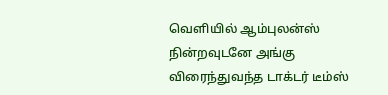வெளியில் ஆம்புலன்ஸ் நின்றவுடனே அங்கு விரைந்துவந்த டாக்டர் டீம்ஸ்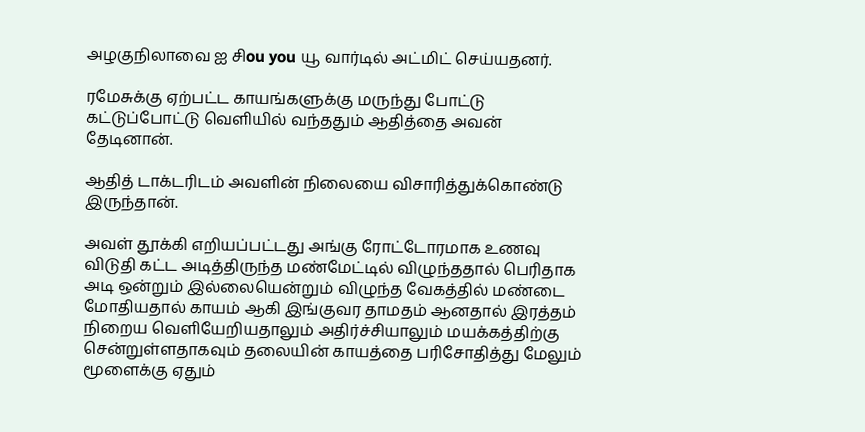அழகுநிலாவை ஐ சிou you யூ வார்டில் அட்மிட் செய்யதனர்.

ரமேசுக்கு ஏற்பட்ட காயங்களுக்கு மருந்து போட்டு கட்டுப்போட்டு வெளியில் வந்ததும் ஆதித்தை அவன் தேடினான்.

ஆதித் டாக்டரிடம் அவளின் நிலையை விசாரித்துக்கொண்டு இருந்தான்.

அவள் தூக்கி எறியப்பட்டது அங்கு ரோட்டோரமாக உணவு விடுதி கட்ட அடித்திருந்த மண்மேட்டில் விழுந்ததால் பெரிதாக அடி ஒன்றும் இல்லையென்றும் விழுந்த வேகத்தில் மண்டை மோதியதால் காயம் ஆகி இங்குவர தாமதம் ஆனதால் இரத்தம் நிறைய வெளியேறியதாலும் அதிர்ச்சியாலும் மயக்கத்திற்கு சென்றுள்ளதாகவும் தலையின் காயத்தை பரிசோதித்து மேலும் மூளைக்கு ஏதும்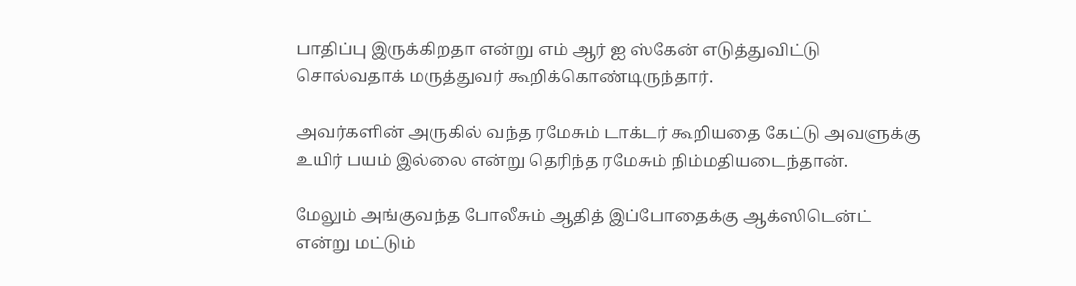பாதிப்பு இருக்கிறதா என்று எம் ஆர் ஐ ஸ்கேன் எடுத்துவிட்டு சொல்வதாக் மருத்துவர் கூறிக்கொண்டிருந்தார்.

அவர்களின் அருகில் வந்த ரமேசும் டாக்டர் கூறியதை கேட்டு அவளுக்கு உயிர் பயம் இல்லை என்று தெரிந்த ரமேசும் நிம்மதியடைந்தான்.

மேலும் அங்குவந்த போலீசும் ஆதித் இப்போதைக்கு ஆக்ஸிடென்ட் என்று மட்டும்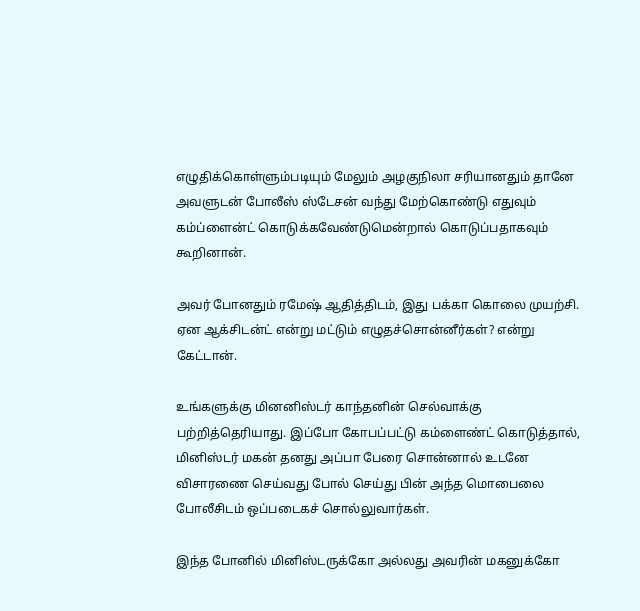எழுதிக்கொள்ளும்படியும் மேலும் அழகுநிலா சரியானதும் தானே அவளுடன் போலீஸ் ஸ்டேசன் வந்து மேற்கொண்டு எதுவும் கம்ப்ளைன்ட் கொடுக்கவேண்டுமென்றால் கொடுப்பதாகவும் கூறினான்.

அவர் போனதும் ரமேஷ் ஆதித்திடம், இது பக்கா கொலை முயற்சி. ஏன ஆக்சிடன்ட் என்று மட்டும் எழுதச்சொன்னீர்கள்? என்று கேட்டான்.

உங்களுக்கு மினனிஸ்டர் காந்தனின் செல்வாக்கு பற்றித்தெரியாது. இப்போ கோபப்பட்டு கம்ளைண்ட் கொடுத்தால், மினிஸ்டர் மகன் தனது அப்பா பேரை சொன்னால் உடனே விசாரணை செய்வது போல் செய்து பின் அந்த மொபைலை போலீசிடம் ஒப்படைகச் சொல்லுவார்கள்.

இந்த போனில் மினிஸ்டருக்கோ அல்லது அவரின் மகனுக்கோ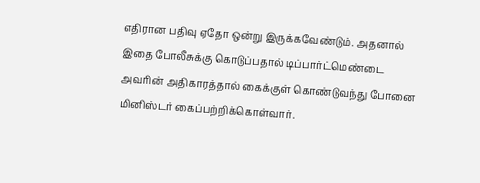எதிரான பதிவு ஏதோ ஒன்று இருக்கவேண்டும். அதனால் இதை போலீசுக்கு கொடுப்பதால் டிப்பார்ட்மெண்டை அவரின் அதிகாரத்தால் கைக்குள் கொண்டுவந்து போனை மினிஸ்டர் கைப்பற்றிக்கொள்வார்.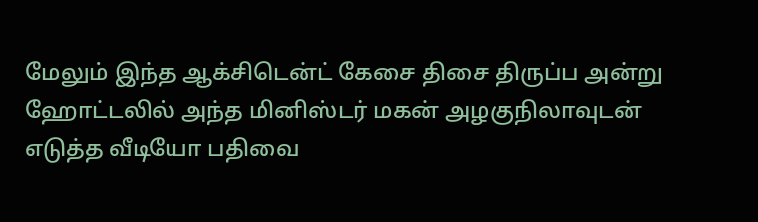மேலும் இந்த ஆக்சிடென்ட் கேசை திசை திருப்ப அன்று ஹோட்டலில் அந்த மினிஸ்டர் மகன் அழகுநிலாவுடன் எடுத்த வீடியோ பதிவை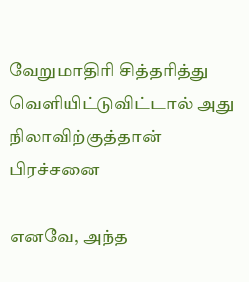வேறுமாதிரி சித்தரித்து வெளியிட்டுவிட்டால் அது நிலாவிற்குத்தான் பிரச்சனை

எனவே, அந்த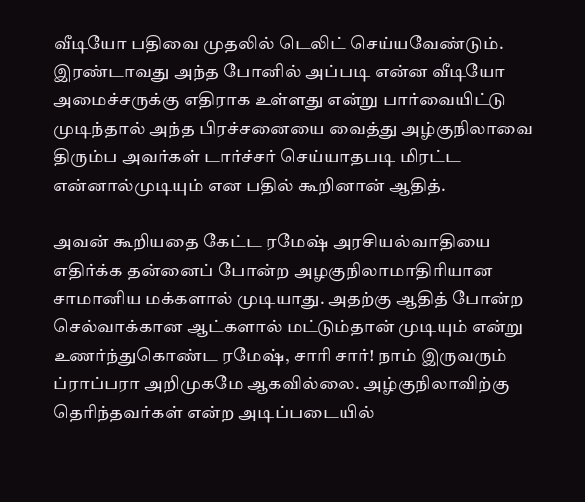வீடியோ பதிவை முதலில் டெலிட் செய்யவேண்டும். இரண்டாவது அந்த போனில் அப்படி என்ன வீடியோ அமைச்சருக்கு எதிராக உள்ளது என்று பார்வையிட்டு முடிந்தால் அந்த பிரச்சனையை வைத்து அழ்குநிலாவை திரும்ப அவர்கள் டார்ச்சர் செய்யாதபடி மிரட்ட என்னால்முடியும் என பதில் கூறினான் ஆதித்.

அவன் கூறியதை கேட்ட ரமேஷ் அரசியல்வாதியை எதிர்க்க தன்னைப் போன்ற அழகுநிலாமாதிரியான சாமானிய மக்களால் முடியாது. அதற்கு ஆதித் போன்ற செல்வாக்கான ஆட்களால் மட்டும்தான் முடியும் என்று உணர்ந்துகொண்ட ரமேஷ், சாரி சார்! நாம் இருவரும் ப்ராப்பரா அறிமுகமே ஆகவில்லை. அழ்குநிலாவிற்கு தெரிந்தவர்கள் என்ற அடிப்படையில்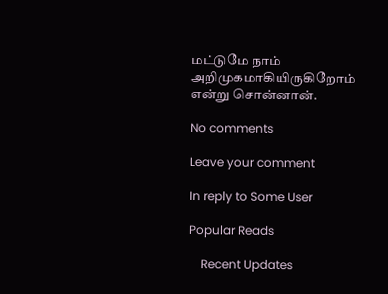மட்டுமே நாம் அறிமுகமாகியிருகிறோம் என்று சொன்னான்.

No comments

Leave your comment

In reply to Some User

Popular Reads

    Recent Updates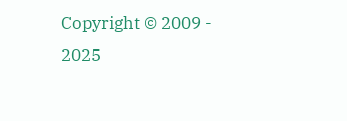Copyright © 2009 - 2025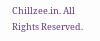Chillzee.in. All Rights Reserved.